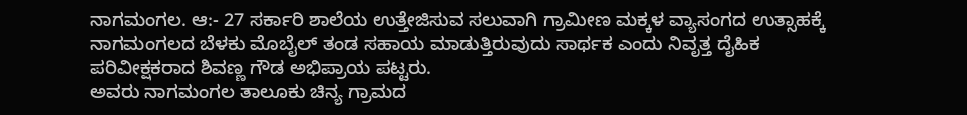ನಾಗಮಂಗಲ. ಆ:- 27 ಸರ್ಕಾರಿ ಶಾಲೆಯ ಉತ್ತೇಜಿಸುವ ಸಲುವಾಗಿ ಗ್ರಾಮೀಣ ಮಕ್ಕಳ ವ್ಯಾಸಂಗದ ಉತ್ಸಾಹಕ್ಕೆ ನಾಗಮಂಗಲದ ಬೆಳಕು ಮೊಬೈಲ್ ತಂಡ ಸಹಾಯ ಮಾಡುತ್ತಿರುವುದು ಸಾರ್ಥಕ ಎಂದು ನಿವೃತ್ತ ದೈಹಿಕ ಪರಿವೀಕ್ಷಕರಾದ ಶಿವಣ್ಣ ಗೌಡ ಅಭಿಪ್ರಾಯ ಪಟ್ಟರು.
ಅವರು ನಾಗಮಂಗಲ ತಾಲೂಕು ಚಿನ್ಯ ಗ್ರಾಮದ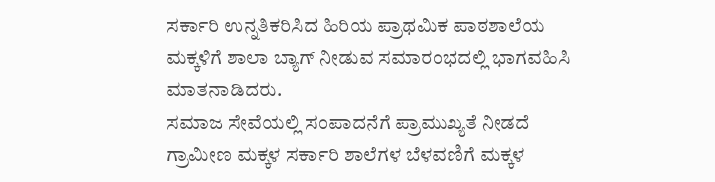ಸರ್ಕಾರಿ ಉನ್ನತಿಕರಿಸಿದ ಹಿರಿಯ ಪ್ರಾಥಮಿಕ ಪಾಠಶಾಲೆಯ ಮಕ್ಕಳಿಗೆ ಶಾಲಾ ಬ್ಯಾಗ್ ನೀಡುವ ಸಮಾರಂಭದಲ್ಲಿ ಭಾಗವಹಿಸಿ ಮಾತನಾಡಿದರು.
ಸಮಾಜ ಸೇವೆಯಲ್ಲಿ ಸಂಪಾದನೆಗೆ ಪ್ರಾಮುಖ್ಯತೆ ನೀಡದೆ ಗ್ರಾಮೀಣ ಮಕ್ಕಳ ಸರ್ಕಾರಿ ಶಾಲೆಗಳ ಬೆಳವಣಿಗೆ ಮಕ್ಕಳ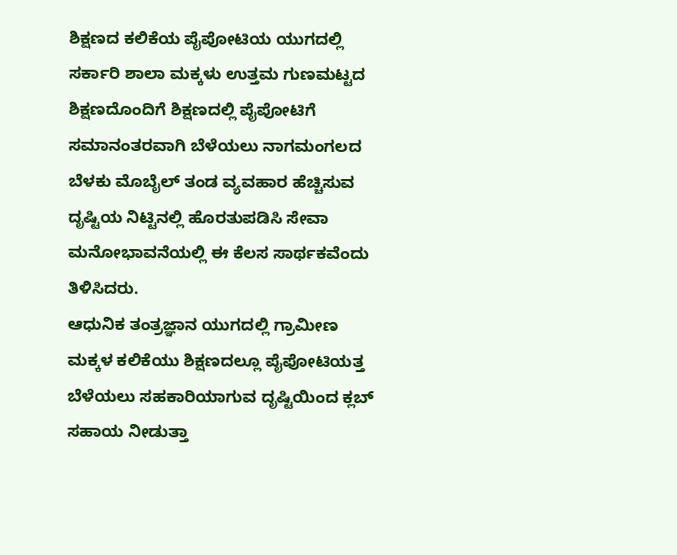ಶಿಕ್ಷಣದ ಕಲಿಕೆಯ ಪೈಪೋಟಿಯ ಯುಗದಲ್ಲಿ ಸರ್ಕಾರಿ ಶಾಲಾ ಮಕ್ಕಳು ಉತ್ತಮ ಗುಣಮಟ್ಟದ ಶಿಕ್ಷಣದೊಂದಿಗೆ ಶಿಕ್ಷಣದಲ್ಲಿ ಪೈಪೋಟಿಗೆ ಸಮಾನಂತರವಾಗಿ ಬೆಳೆಯಲು ನಾಗಮಂಗಲದ ಬೆಳಕು ಮೊಬೈಲ್ ತಂಡ ವ್ಯವಹಾರ ಹೆಚ್ಚಿಸುವ ದೃಷ್ಟಿಯ ನಿಟ್ಟಿನಲ್ಲಿ ಹೊರತುಪಡಿಸಿ ಸೇವಾ ಮನೋಭಾವನೆಯಲ್ಲಿ ಈ ಕೆಲಸ ಸಾರ್ಥಕವೆಂದು ತಿಳಿಸಿದರು.
ಆಧುನಿಕ ತಂತ್ರಜ್ಞಾನ ಯುಗದಲ್ಲಿ ಗ್ರಾಮೀಣ ಮಕ್ಕಳ ಕಲಿಕೆಯು ಶಿಕ್ಷಣದಲ್ಲೂ ಪೈಪೋಟಿಯತ್ತ ಬೆಳೆಯಲು ಸಹಕಾರಿಯಾಗುವ ದೃಷ್ಟಿಯಿಂದ ಕ್ಲಬ್ ಸಹಾಯ ನೀಡುತ್ತಾ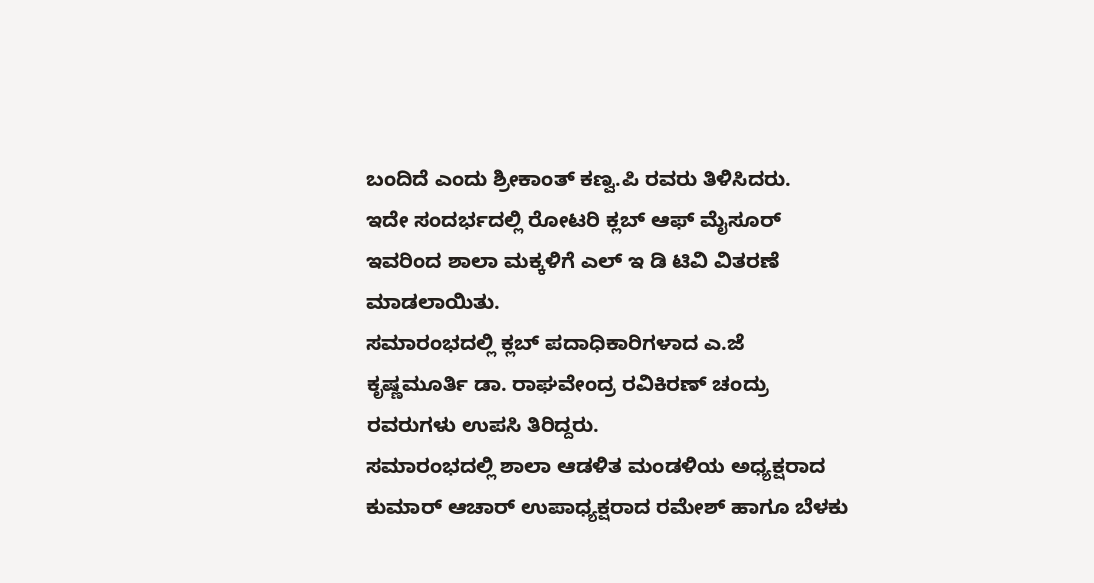ಬಂದಿದೆ ಎಂದು ಶ್ರೀಕಾಂತ್ ಕಣ್ವ.ಪಿ ರವರು ತಿಳಿಸಿದರು.
ಇದೇ ಸಂದರ್ಭದಲ್ಲಿ ರೋಟರಿ ಕ್ಲಬ್ ಆಫ್ ಮೈಸೂರ್ ಇವರಿಂದ ಶಾಲಾ ಮಕ್ಕಳಿಗೆ ಎಲ್ ಇ ಡಿ ಟಿವಿ ವಿತರಣೆ ಮಾಡಲಾಯಿತು.
ಸಮಾರಂಭದಲ್ಲಿ ಕ್ಲಬ್ ಪದಾಧಿಕಾರಿಗಳಾದ ಎ.ಜೆ ಕೃಷ್ಣಮೂರ್ತಿ ಡಾ. ರಾಘವೇಂದ್ರ ರವಿಕಿರಣ್ ಚಂದ್ರು ರವರುಗಳು ಉಪಸಿ ತಿರಿದ್ದರು.
ಸಮಾರಂಭದಲ್ಲಿ ಶಾಲಾ ಆಡಳಿತ ಮಂಡಳಿಯ ಅಧ್ಯಕ್ಷರಾದ ಕುಮಾರ್ ಆಚಾರ್ ಉಪಾಧ್ಯಕ್ಷರಾದ ರಮೇಶ್ ಹಾಗೂ ಬೆಳಕು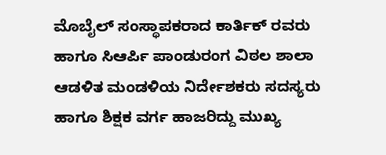ಮೊಬೈಲ್ ಸಂಸ್ಥಾಪಕರಾದ ಕಾರ್ತಿಕ್ ರವರು ಹಾಗೂ ಸಿಆರ್ಪಿ ಪಾಂಡುರಂಗ ವಿಠಲ ಶಾಲಾ ಆಡಳಿತ ಮಂಡಳಿಯ ನಿರ್ದೇಶಕರು ಸದಸ್ಯರು ಹಾಗೂ ಶಿಕ್ಷಕ ವರ್ಗ ಹಾಜರಿದ್ದು ಮುಖ್ಯ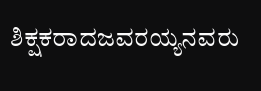ಶಿಕ್ಷಕರಾದಜವರಯ್ಯನವರು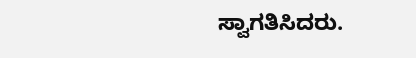ಸ್ವಾಗತಿಸಿದರು.